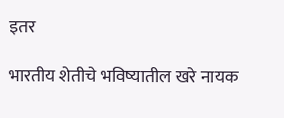इतर

भारतीय शेतीचे भविष्यातील खरे नायक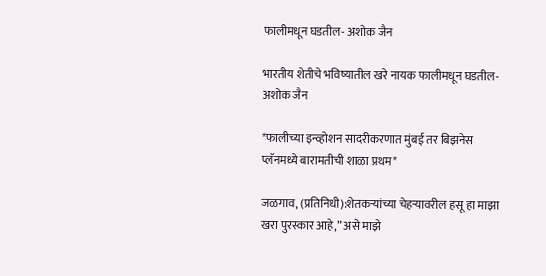फालीमधून घडतील- अशोक जैन

भारतीय शेतीचे भविष्यातील खरे नायक फालीमधून घडतील- अशोक जैन

*फालीच्या इन्व्होशन सादरीकरणात मुंबई तर बिझनेस प्लॅनमध्ये बारामतीची शाळा प्रथम*

जळगाव, (प्रतिनिधी):शेतकऱ्यांच्या चेहऱ्यावरील हसू हा माझा खरा पुरस्कार आहे,” असे माझे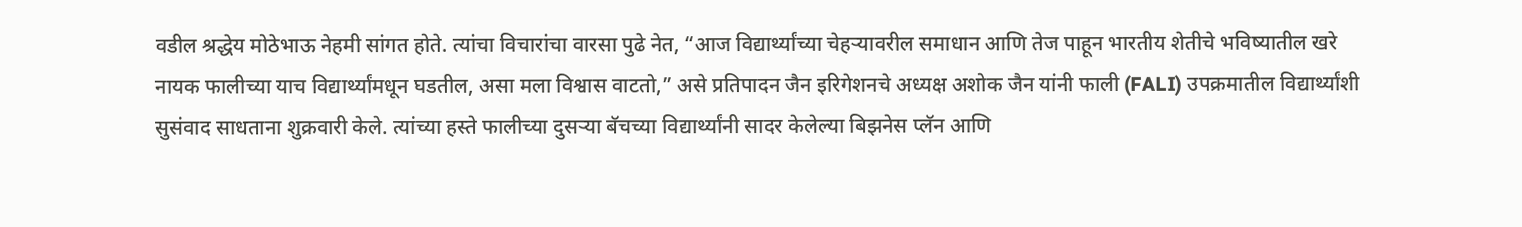वडील श्रद्धेय मोठेभाऊ नेहमी सांगत होते. त्यांचा विचारांचा वारसा पुढे नेत, “आज विद्यार्थ्यांच्या चेहऱ्यावरील समाधान आणि तेज पाहून भारतीय शेतीचे भविष्यातील खरे नायक फालीच्या याच विद्यार्थ्यांमधून घडतील, असा मला विश्वास वाटतो,” असे प्रतिपादन जैन इरिगेशनचे अध्यक्ष अशोक जैन यांनी फाली (FALI) उपक्रमातील विद्यार्थ्यांशी सुसंवाद साधताना शुक्रवारी केले. त्यांच्या हस्ते फालीच्या दुसऱ्या बॅचच्या विद्यार्थ्यांनी सादर केलेल्या बिझनेस प्लॅन आणि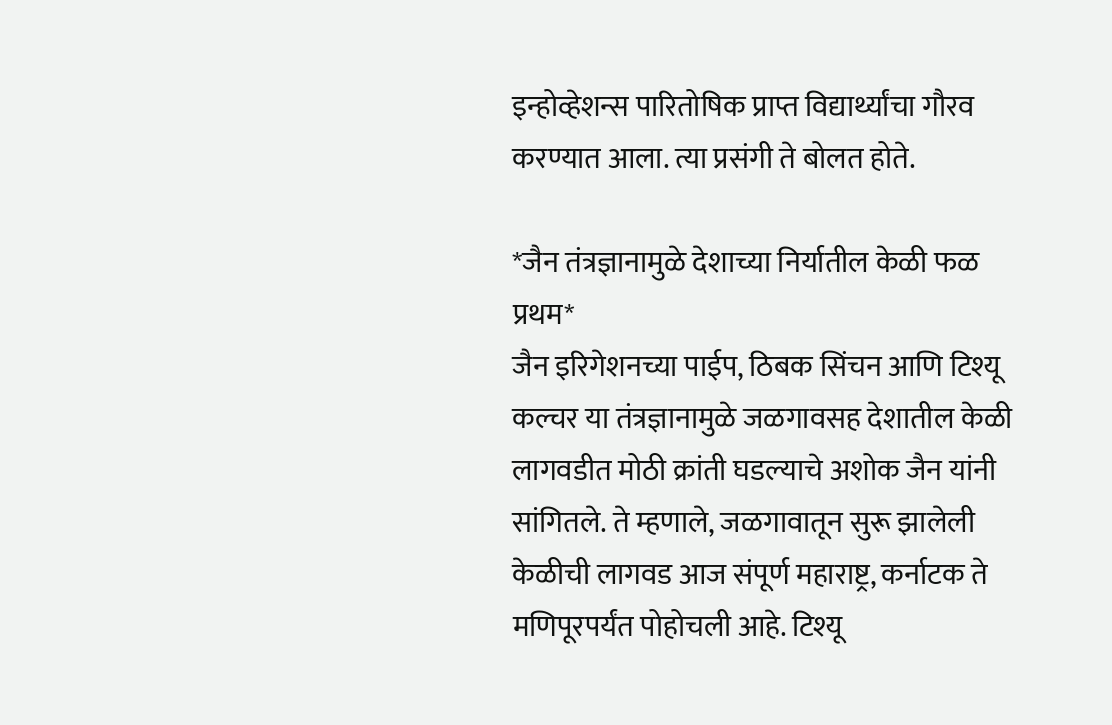इन्होव्हेशन्स पारितोषिक प्राप्त विद्यार्थ्यांचा गौरव करण्यात आला. त्या प्रसंगी ते बोलत होते.

*जैन तंत्रज्ञानामुळे देशाच्या निर्यातील केळी फळ प्रथम*
जैन इरिगेशनच्या पाईप, ठिबक सिंचन आणि टिश्यू कल्चर या तंत्रज्ञानामुळे जळगावसह देशातील केळी लागवडीत मोठी क्रांती घडल्याचे अशोक जैन यांनी सांगितले. ते म्हणाले, जळगावातून सुरू झालेली केळीची लागवड आज संपूर्ण महाराष्ट्र, कर्नाटक ते मणिपूरपर्यंत पोहोचली आहे. टिश्यू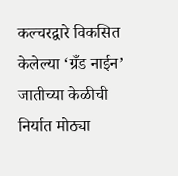कल्चरद्वारे विकसित केलेल्या ‘ग्रँड नाईन’ जातीच्या केळीची निर्यात मोठ्या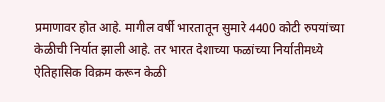प्रमाणावर होत आहे. मागील वर्षी भारतातून सुमारे 4400 कोटी रुपयांच्या केळीची निर्यात झाली आहे. तर भारत देशाच्या फळांच्या निर्यातीमध्ये ऐतिहासिक विक्रम करून केळी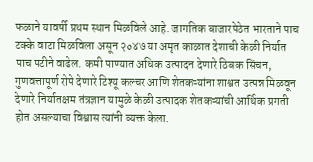फळाने यावर्षी प्रथम स्थान मिळविले आहे. जागतिक बाजारपेठेत भारताने पाच टक्के वाटा मिळविला असून २०४७ या अमृत काळात देशाची केळी निर्यात पाच पटीने वाढेल. कमी पाण्यात अधिक उत्पादन देणारे ठिबक सिंचन, गुणवत्तापूर्ण रोपे देणारे टिश्यू कल्चर आणि शेतकऱ्यांना शाश्वत उत्पन्न मिळवून देणारे निर्यातक्षम तंत्रज्ञान यामुळे केळी उत्पादक शेतकऱ्यांची आर्थिक प्रगती होत असल्याचा विश्वास त्यांनी व्यक्त केला.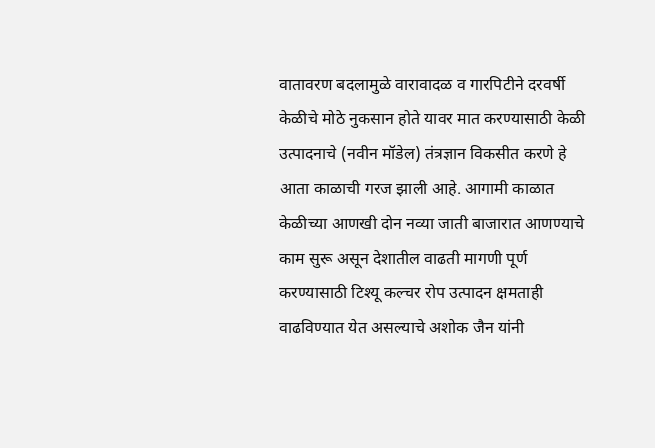वातावरण बदलामुळे वारावादळ व गारपिटीने दरवर्षी केळीचे मोठे नुकसान होते यावर मात करण्यासाठी केळी उत्पादनाचे (नवीन मॉडेल) तंत्रज्ञान विकसीत करणे हे आता काळाची गरज झाली आहे. आगामी काळात केळीच्या आणखी दोन नव्या जाती बाजारात आणण्याचे काम सुरू असून देशातील वाढती मागणी पूर्ण करण्यासाठी टिश्यू कल्चर रोप उत्पादन क्षमताही वाढविण्यात येत असल्याचे अशोक जैन यांनी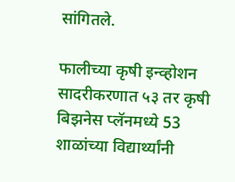सांगितले.

फालीच्या कृषी इन्व्होशन सादरीकरणात ५३ तर कृषी बिझनेस प्लॅनमध्ये 53 शाळांच्या विद्यार्थ्यांनी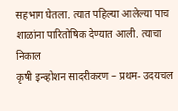सहभाग घेतला. त्यात पहिल्या आलेल्या पाच शाळांना पारितोषिक देण्यात आली. त्याचा निकाल
कृषी इन्व्होशन सादरीकरण – प्रथम- उदयचल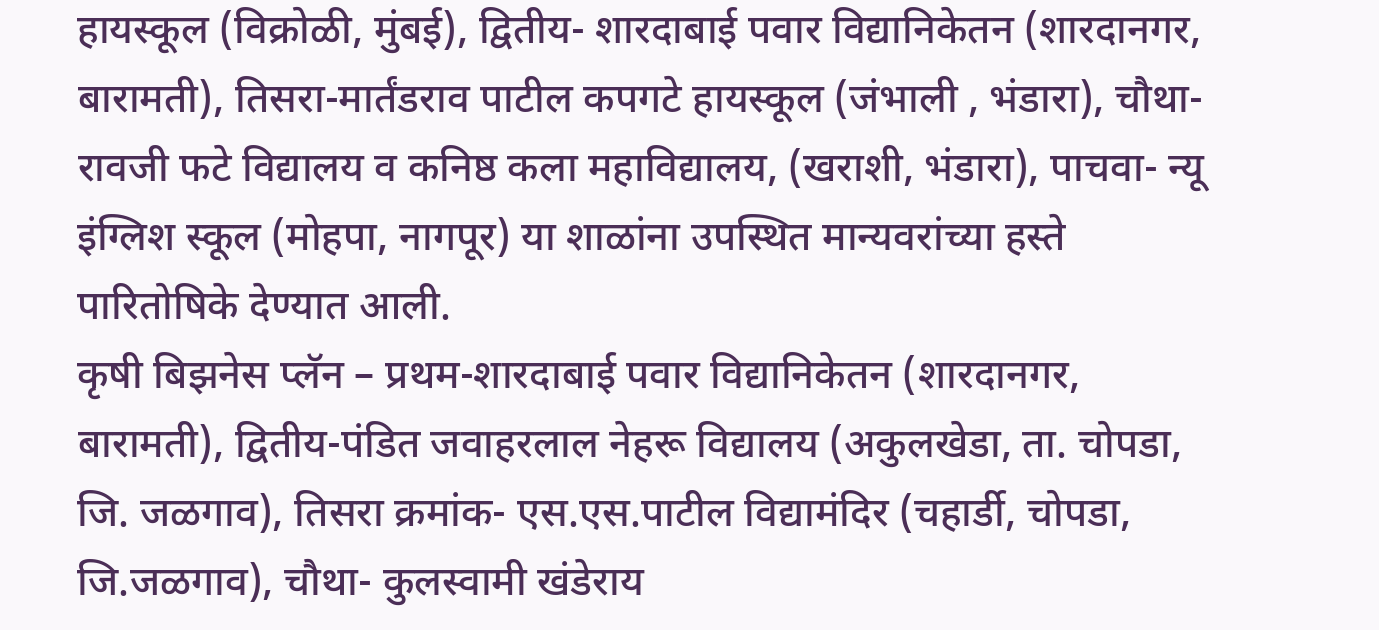हायस्कूल (विक्रोळी, मुंबई), द्वितीय- शारदाबाई पवार विद्यानिकेतन (शारदानगर, बारामती), तिसरा-मार्तंडराव पाटील कपगटे हायस्कूल (जंभाली , भंडारा), चौथा- रावजी फटे विद्यालय व कनिष्ठ कला महाविद्यालय, (खराशी, भंडारा), पाचवा- न्यू इंग्लिश स्कूल (मोहपा, नागपूर) या शाळांना उपस्थित मान्यवरांच्या हस्ते पारितोषिके देण्यात आली.
कृषी बिझनेस प्लॅन – प्रथम-शारदाबाई पवार विद्यानिकेतन (शारदानगर, बारामती), द्वितीय-पंडित जवाहरलाल नेहरू विद्यालय (अकुलखेडा, ता. चोपडा, जि. जळगाव), तिसरा क्रमांक- एस.एस.पाटील विद्यामंदिर (चहार्डी, चोपडा, जि.जळगाव), चौथा- कुलस्वामी खंडेराय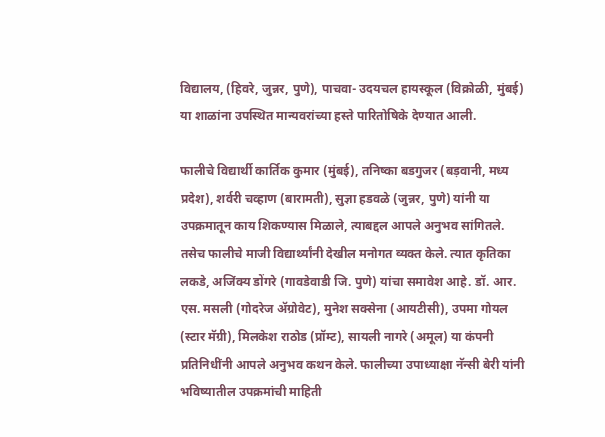विद्यालय, (हिवरे, जुन्नर, पुणे), पाचवा- उदयचल हायस्कूल (विक्रोळी, मुंबई) या शाळांना उपस्थित मान्यवरांच्या हस्ते पारितोषिके देण्यात आली.

फालीचे विद्यार्थी कार्तिक कुमार (मुंबई), तनिष्का बडगुजर (बड़वानी, मध्य प्रदेश), शर्वरी चव्हाण (बारामती), सुज्ञा हडवळे (जुन्नर, पुणे) यांनी या उपक्रमातून काय शिकण्यास मिळाले, त्याबद्दल आपले अनुभव सांगितले. तसेच फालीचे माजी विद्यार्थ्यांनी देखील मनोगत व्यक्त केले. त्यात कृतिका लकडे, अजिंक्य डोंगरे (गावडेवाडी जि. पुणे) यांचा समावेश आहे. डॉ. आर. एस. मसली (गोदरेज अ‍ॅग्रोवेट), मुनेश सक्सेना (आयटीसी), उपमा गोयल (स्टार मॅग्री), मिलकेश राठोड (प्रॉम्ट), सायली नागरे (अमूल) या कंपनी प्रतिनिधींनी आपले अनुभव कथन केले. फालीच्या उपाध्याक्षा नॅन्सी बेरी यांनी भविष्यातील उपक्रमांची माहिती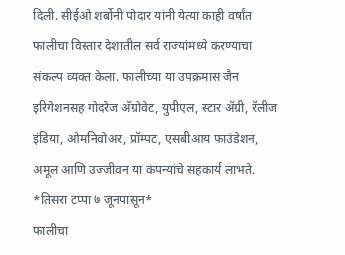दिली. सीईओ शर्बोनी पोदार यांनी येत्या काही वर्षांत फालीचा विस्तार देशातील सर्व राज्यांमध्ये करण्याचा संकल्प व्यक्त केला. फालीच्या या उपक्रमास जैन इरिगेशनसह गोदरेज अ‍ॅग्रोवेट, युपीएल, स्टार अ‍ॅग्री, रॅलीज इंडिया, ओमनिवोअर, प्रॉम्पट, एसबीआय फाउंडेशन, अमूल आणि उज्जीवन या कंपन्यांचे सहकार्य लाभते.
*तिसरा टप्पा ७ जूनपासून*
फालीचा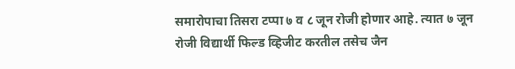समारोपाचा तिसरा टप्पा ७ व ८ जून रोजी होणार आहे. त्यात ७ जून रोजी विद्यार्थी फिल्ड व्हिजीट करतील तसेच जैन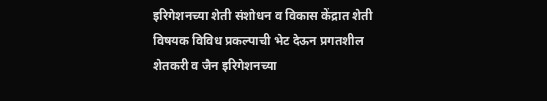इरिगेशनच्या शेती संशोधन व विकास केंद्रात शेती विषयक विविध प्रकल्पाची भेट देऊन प्रगतशील शेतकरी व जैन इरिगेशनच्या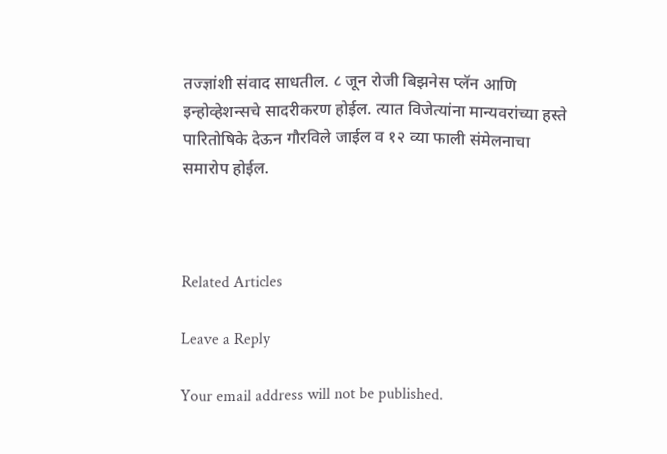तज्ज्ञांशी संवाद साधतील. ८ जून रोजी बिझनेस प्लॅन आणि इन्होव्हेशन्सचे सादरीकरण होईल. त्यात विजेत्यांना मान्यवरांच्या हस्ते पारितोषिके देऊन गौरविले जाईल व १२ व्या फाली संमेलनाचा समारोप होईल.



Related Articles

Leave a Reply

Your email address will not be published.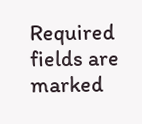Required fields are marked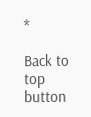*

Back to top button